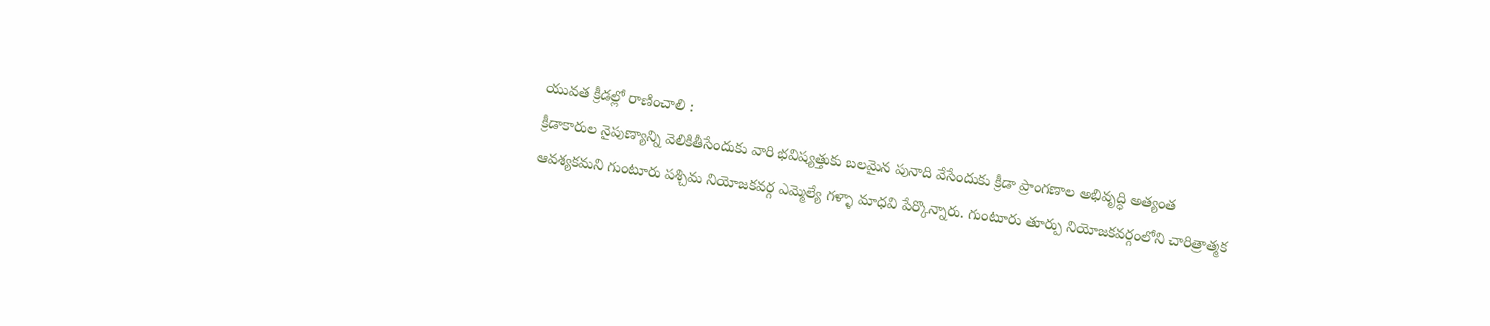యువత క్రీడల్లో రాణించాలి :
క్రీడాకారుల నైపుణ్యాన్ని వెలికితీసేందుకు వారి భవిష్యత్తుకు బలమైన పునాది వేసేందుకు క్రీడా ప్రాంగణాల అభివృద్ధి అత్యంత ఆవశ్యకమని గుంటూరు పశ్చిమ నియోజకవర్గ ఎమ్మెల్యే గళ్ళా మాధవి పేర్కొన్నారు. గుంటూరు తూర్పు నియోజకవర్గంలోని చారిత్రాత్మక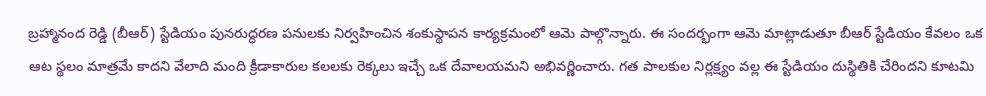బ్రహ్మానంద రెడ్డి (బీఆర్) స్టేడియం పునరుద్ధరణ పనులకు నిర్వహించిన శంకుస్థాపన కార్యక్రమంలో ఆమె పాల్గొన్నారు. ఈ సందర్భంగా ఆమె మాట్లాడుతూ బీఆర్ స్టేడియం కేవలం ఒక ఆట స్థలం మాత్రమే కాదని వేలాది మంది క్రీడాకారుల కలలకు రెక్కలు ఇచ్చే ఒక దేవాలయమని అభివర్ణించారు. గత పాలకుల నిర్లక్ష్యం వల్ల ఈ స్టేడియం దుస్థితికి చేరిందని కూటమి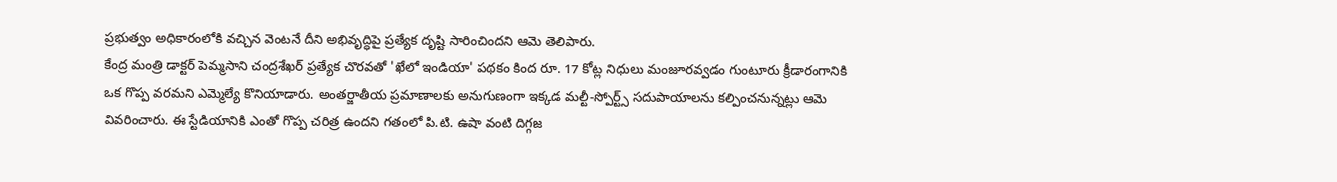ప్రభుత్వం అధికారంలోకి వచ్చిన వెంటనే దీని అభివృద్ధిపై ప్రత్యేక దృష్టి సారించిందని ఆమె తెలిపారు.
కేంద్ర మంత్రి డాక్టర్ పెమ్మసాని చంద్రశేఖర్ ప్రత్యేక చొరవతో 'ఖేలో ఇండియా' పథకం కింద రూ. 17 కోట్ల నిధులు మంజూరవ్వడం గుంటూరు క్రీడారంగానికి ఒక గొప్ప వరమని ఎమ్మెల్యే కొనియాడారు. అంతర్జాతీయ ప్రమాణాలకు అనుగుణంగా ఇక్కడ మల్టీ-స్పోర్ట్స్ సదుపాయాలను కల్పించనున్నట్లు ఆమె వివరించారు. ఈ స్టేడియానికి ఎంతో గొప్ప చరిత్ర ఉందని గతంలో పి.టి. ఉషా వంటి దిగ్గజ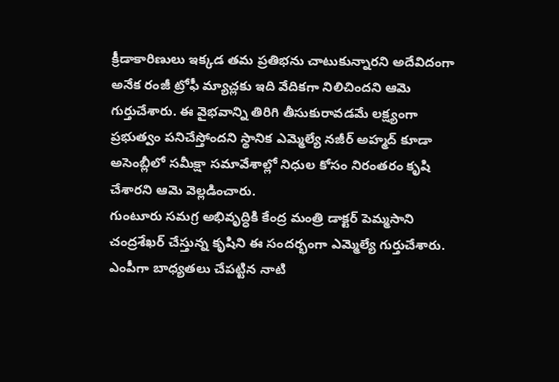క్రీడాకారిణులు ఇక్కడ తమ ప్రతిభను చాటుకున్నారని అదేవిదంగా అనేక రంజీ ట్రోఫీ మ్యాచ్లకు ఇది వేదికగా నిలిచిందని ఆమె గుర్తుచేశారు. ఈ వైభవాన్ని తిరిగి తీసుకురావడమే లక్ష్యంగా ప్రభుత్వం పనిచేస్తోందని స్థానిక ఎమ్మెల్యే నజీర్ అహ్మద్ కూడా అసెంబ్లీలో సమీక్షా సమావేశాల్లో నిధుల కోసం నిరంతరం కృషి చేశారని ఆమె వెల్లడించారు.
గుంటూరు సమగ్ర అభివృద్ధికి కేంద్ర మంత్రి డాక్టర్ పెమ్మసాని చంద్రశేఖర్ చేస్తున్న కృషిని ఈ సందర్భంగా ఎమ్మెల్యే గుర్తుచేశారు. ఎంపీగా బాధ్యతలు చేపట్టిన నాటి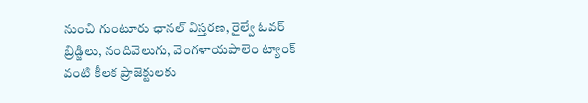నుంచి గుంటూరు ఛానల్ విస్తరణ, రైల్వే ఓవర్ బ్రిడ్జిలు, నందివెలుగు, వెంగళాయపాలెం ట్యాంక్ వంటి కీలక ప్రాజెక్టులకు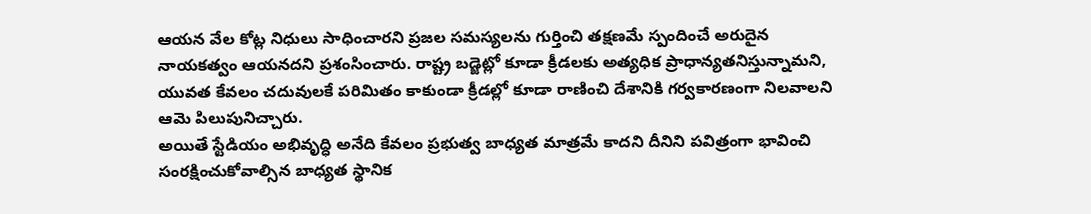ఆయన వేల కోట్ల నిధులు సాధించారని ప్రజల సమస్యలను గుర్తించి తక్షణమే స్పందించే అరుదైన నాయకత్వం ఆయనదని ప్రశంసించారు. రాష్ట్ర బడ్జెట్లో కూడా క్రీడలకు అత్యధిక ప్రాధాన్యతనిస్తున్నామని, యువత కేవలం చదువులకే పరిమితం కాకుండా క్రీడల్లో కూడా రాణించి దేశానికి గర్వకారణంగా నిలవాలని ఆమె పిలుపునిచ్చారు.
అయితే స్టేడియం అభివృద్ధి అనేది కేవలం ప్రభుత్వ బాధ్యత మాత్రమే కాదని దీనిని పవిత్రంగా భావించి సంరక్షించుకోవాల్సిన బాధ్యత స్థానిక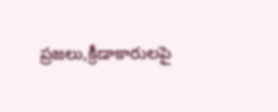ప్రజలు,క్రీడాకారులపై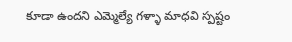కూడా ఉందని ఎమ్మెల్యే గళ్ళా మాధవి స్పష్టం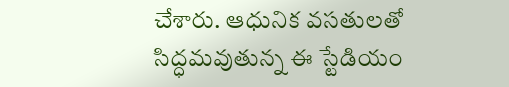చేశారు. ఆధునిక వసతులతో సిద్ధమవుతున్న ఈ స్టేడియం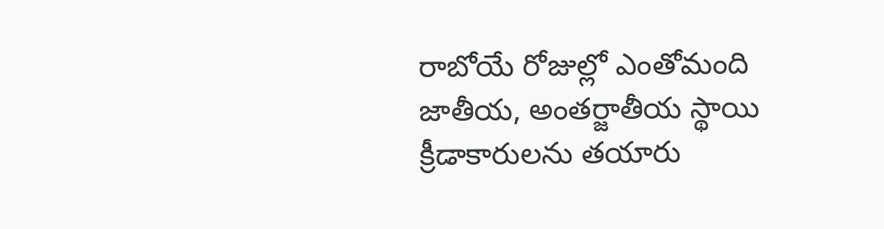రాబోయే రోజుల్లో ఎంతోమంది జాతీయ, అంతర్జాతీయ స్థాయి క్రీడాకారులను తయారు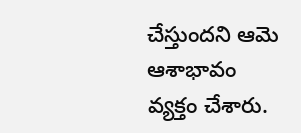చేస్తుందని ఆమె ఆశాభావం వ్యక్తం చేశారు.